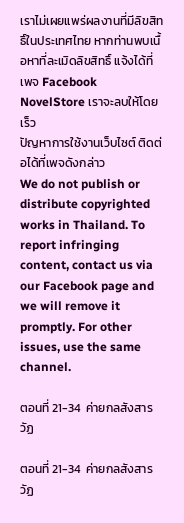เราไม่เผยแพร่ผลงานที่มีลิขสิทธิ์ในประเทศไทย หากท่านพบเนื้อหาที่ละเมิดลิขสิทธิ์ แจ้งได้ที่เพจ Facebook NovelStore เราจะลบให้โดยเร็ว
ปัญหาการใช้งานเว็บไซต์ ติดต่อได้ที่เพจดังกล่าว
We do not publish or distribute copyrighted works in Thailand. To report infringing content, contact us via our Facebook page and we will remove it promptly. For other issues, use the same channel.

ตอนที่ 21-34  ค่ายกลสังสารวัฏ

ตอนที่ 21-34  ค่ายกลสังสารวัฏ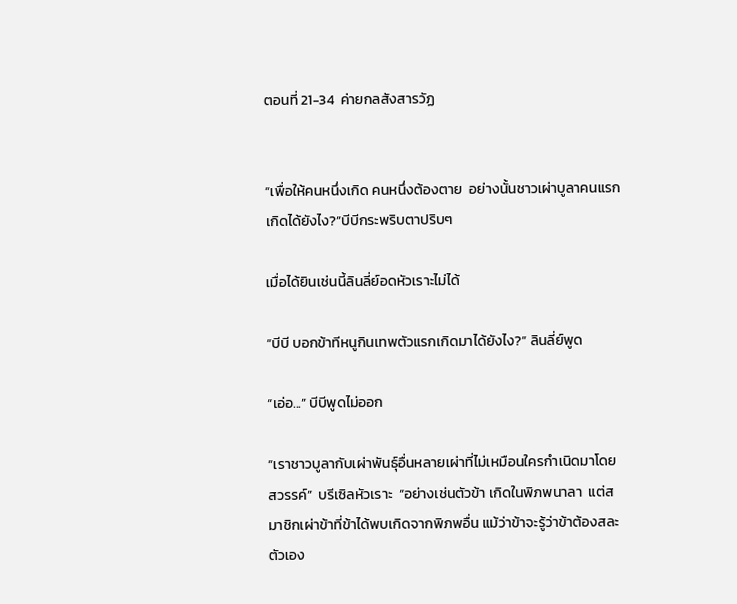ตอนที่ 21-34  ค่ายกลสังสารวัฏ


“เพื่อให้คนหนึ่งเกิด คนหนึ่งต้องตาย  อย่างนั้นชาวเผ่าบูลาคนแรกเกิดได้ยังไง?”บีบีกระพริบตาปริบๆ

เมื่อได้ยินเช่นนี้ลินลี่ย์อดหัวเราะไม่ได้

“บีบี บอกข้าทีหนูกินเทพตัวแรกเกิดมาได้ยังไง?” ลินลี่ย์พูด

“เอ่อ...” บีบีพูดไม่ออก

“เราชาวบูลากับเผ่าพันธุ์อื่นหลายเผ่าที่ไม่เหมือนใครกำเนิดมาโดยสวรรค์”  บรีเซิลหัวเราะ  “อย่างเช่นตัวข้า เกิดในพิภพนาลา  แต่สมาชิกเผ่าข้าที่ข้าได้พบเกิดจากพิภพอื่น แม้ว่าข้าจะรู้ว่าข้าต้องสละตัวเอง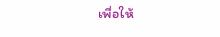เพื่อให้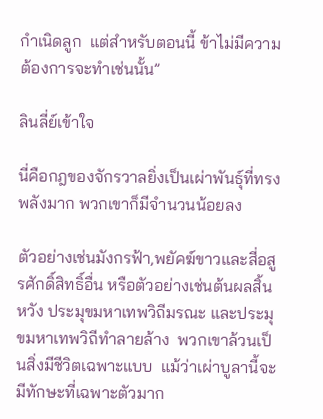กำเนิดลูก  แต่สำหรับตอนนี้ ข้าไม่มีความต้องการจะทำเช่นนั้น”

ลินลี่ย์เข้าใจ

นี่คือกฎของจักรวาลยิ่งเป็นเผ่าพันธุ์ที่ทรงพลังมาก พวกเขาก็มีจำนวนน้อยลง

ตัวอย่างเช่นมังกรฟ้า,พยัคฆ์ขาวและสี่อสูรศักดิ์สิทธิ์อื่น หรือตัวอย่างเช่นต้นผลสิ้นหวัง ประมุขมหาเทพวิถีมรณะ และประมุขมหาเทพวิถีทำลายล้าง  พวกเขาล้วนเป็นสิ่งมีชีวิตเฉพาะแบบ  แม้ว่าเผ่าบูลานี้จะมีทักษะที่เฉพาะตัวมาก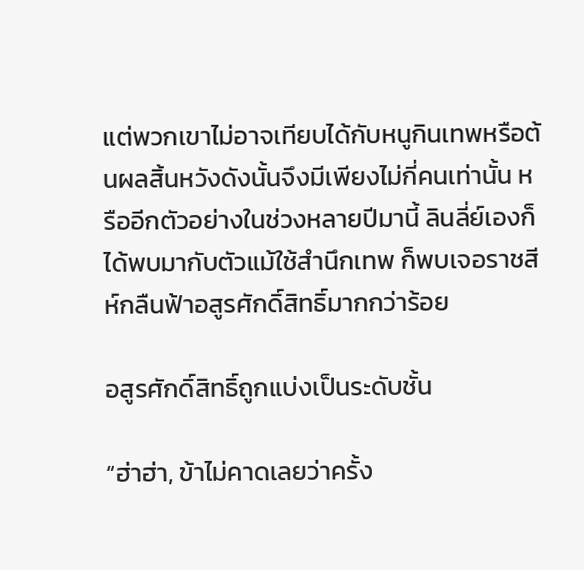แต่พวกเขาไม่อาจเทียบได้กับหนูกินเทพหรือต้นผลสิ้นหวังดังนั้นจึงมีเพียงไม่กี่คนเท่านั้น หรืออีกตัวอย่างในช่วงหลายปีมานี้ ลินลี่ย์เองก็ได้พบมากับตัวแม้ใช้สำนึกเทพ ก็พบเจอราชสีห์กลืนฟ้าอสูรศักดิ์สิทธิ์มากกว่าร้อย

อสูรศักดิ์สิทธิ์ถูกแบ่งเป็นระดับชั้น

“ฮ่าฮ่า, ข้าไม่คาดเลยว่าครั้ง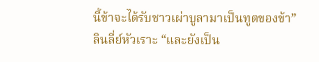นี้ข้าจะได้รับชาวเผ่าบูลามาเป็นทูตของข้า” ลินลี่ย์หัวเราะ “และยังเป็น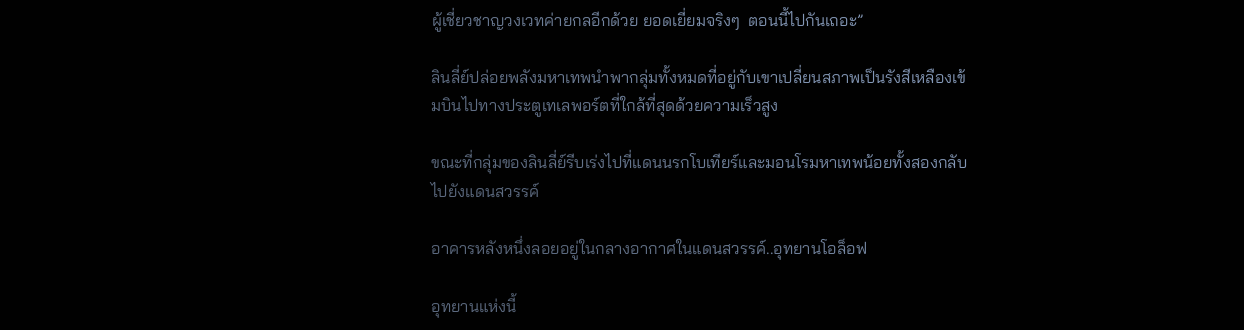ผู้เชี่ยวชาญวงเวทค่ายกลอีกด้วย ยอดเยี่ยมจริงๆ  ตอนนี้ไปกันเถอะ”

ลินลี่ย์ปล่อยพลังมหาเทพนำพากลุ่มทั้งหมดที่อยู่กับเขาเปลี่ยนสภาพเป็นรังสีเหลืองเข้มบินไปทางประตูเทเลพอร์ตที่ใกล้ที่สุดด้วยความเร็วสูง

ขณะที่กลุ่มของลินลี่ย์รีบเร่งไปที่แดนนรกโบเทียร์และมอนโรมหาเทพน้อยทั้งสองกลับไปยังแดนสวรรค์

อาคารหลังหนึ่งลอยอยู่ในกลางอากาศในแดนสวรรค์..อุทยานโอล็อฟ

อุทยานแห่งนี้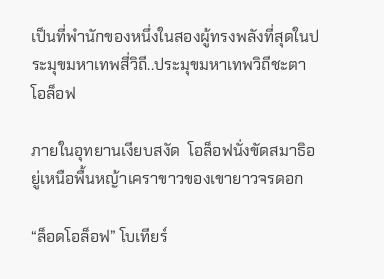เป็นที่พำนักของหนึ่งในสองผู้ทรงพลังที่สุดในประมุขมหาเทพสี่วิถี..ประมุขมหาเทพวิถีชะตาโอล็อฟ

ภายในอุทยานเงียบสงัด  โอล็อฟนั่งขัดสมาธิอยู่เหนือพื้นหญ้าเคราขาวของเขายาวจรดอก

“ล็อดโอล็อฟ” โบเทียร์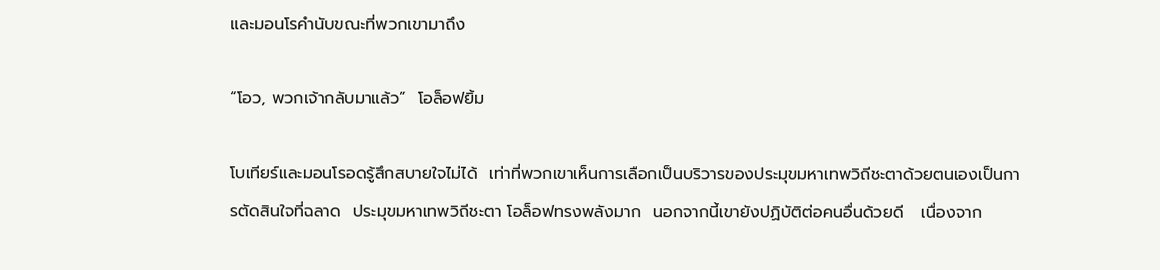และมอนโรคำนับขณะที่พวกเขามาถึง

“โอว, พวกเจ้ากลับมาแล้ว”  โอล็อฟยิ้ม

โบเทียร์และมอนโรอดรู้สึกสบายใจไม่ได้  เท่าที่พวกเขาเห็นการเลือกเป็นบริวารของประมุขมหาเทพวิถีชะตาด้วยตนเองเป็นการตัดสินใจที่ฉลาด  ประมุขมหาเทพวิถีชะตา โอล็อฟทรงพลังมาก  นอกจากนี้เขายังปฏิบัติต่อคนอื่นด้วยดี   เนื่องจาก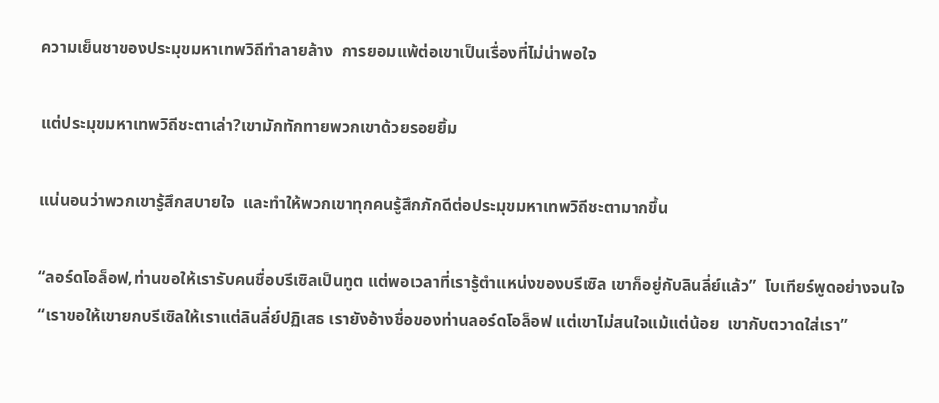ความเย็นชาของประมุขมหาเทพวิถีทำลายล้าง  การยอมแพ้ต่อเขาเป็นเรื่องที่ไม่น่าพอใจ

แต่ประมุขมหาเทพวิถีชะตาเล่า?เขามักทักทายพวกเขาด้วยรอยยิ้ม

แน่นอนว่าพวกเขารู้สึกสบายใจ  และทำให้พวกเขาทุกคนรู้สึกภักดีต่อประมุขมหาเทพวิถีชะตามากขึ้น

“ลอร์ดโอล็อฟ,ท่านขอให้เรารับคนชื่อบรีเซิลเป็นทูต แต่พอเวลาที่เรารู้ตำแหน่งของบรีเซิล เขาก็อยู่กับลินลี่ย์แล้ว”  โบเทียร์พูดอย่างจนใจ  “เราขอให้เขายกบรีเซิลให้เราแต่ลินลี่ย์ปฏิเสธ เรายังอ้างชื่อของท่านลอร์ดโอล็อฟ แต่เขาไม่สนใจแม้แต่น้อย  เขากับตวาดใส่เรา”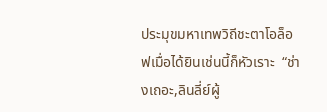ประมุขมหาเทพวิถีชะตาโอล็อฟเมื่อได้ยินเช่นนี้ก็หัวเราะ  “ช่างเถอะ,ลินลี่ย์ผู้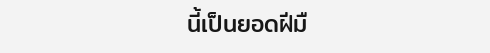นี้เป็นยอดฝีมื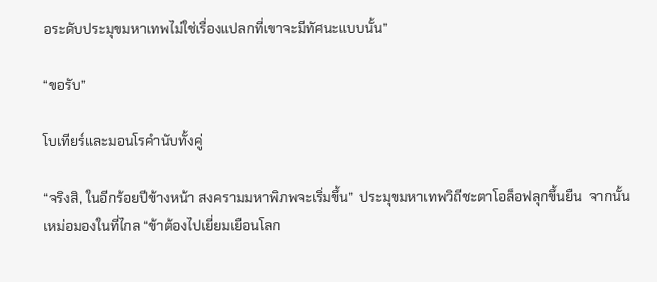อระดับประมุขมหาเทพไม่ใช่เรื่องแปลกที่เขาจะมีทัศนะแบบนั้น”

“ขอรับ”

โบเทียร์และมอนโรคำนับทั้งคู่

“จริงสิ, ในอีกร้อยปีข้างหน้า สงครามมหาพิภพจะเริ่มขึ้น”  ประมุขมหาเทพวิถีชะตาโอล็อฟลุกขึ้นยืน  จากนั้นเหม่อมองในที่ไกล “ข้าต้องไปเยี่ยมเยือนโลก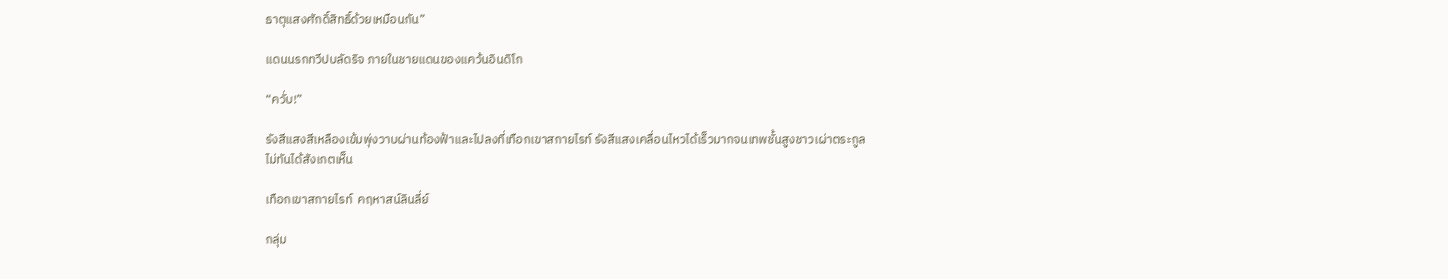ธาตุแสงศักดิ์สิทธิ์ด้วยเหมือนกัน”

แดนนรกทวีปบลัดริจ ภายในชายแดนของแคว้นอินดิโก

“ควั่บ!”

รังสีแสงสีเหลืองเข้มพุ่งวาบผ่านท้องฟ้าและไปลงที่เทือกเขาสกายไรท์ รังสีแสงเคลื่อนไหวได้เร็วมากจนเทพชั้นสูงชาวเผ่าตระกูลไม่ทันได้สังเกตเห็น

เทือกเขาสกายไรท์  คฤหาสน์ลินลี่ย์

กลุ่ม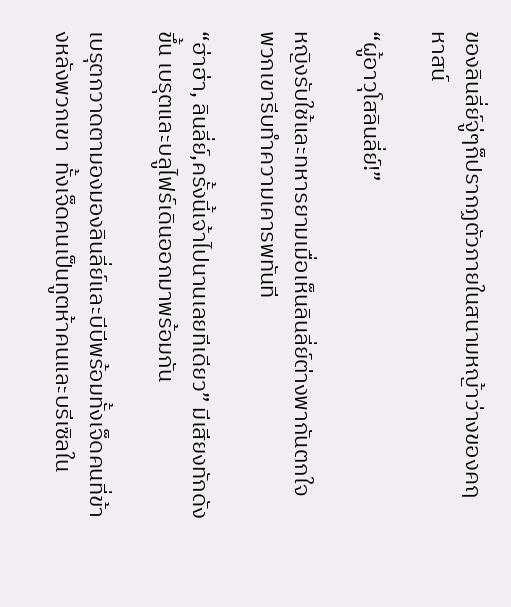ของลินลี่ย์จู่ๆก็ปรากฏตัวภายในสนามหญ้าว่างของคฤหาสน์

“ผู้อาวุโสลินลี่ย์!”

หญิงรับใช้และทหารยามเมื่อเห็นลินลี่ย์ต่างพากันตกใจ  พวกเขารีบทำความเคารพทันที

“ฮ่าฮ่า, ลินลี่ย์,ครั้งนี้เจ้าไปนานเลยทีเดียว” มีเสียงทักดังขึ้น เบรุตและบลูไฟร์เดินออกมาพร้อมกัน

เบรุตกวาดตามองมองลินลี่ย์และบีบีพร้อมทั้งเจ็ดคนที่ข้างหลังพวกเขา  ทั้งเจ็ดคนเป็นทูตห้าคนและบรีเซิลใน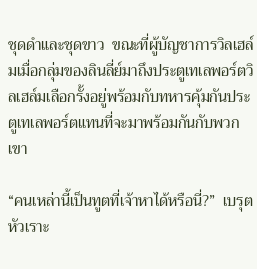ชุดดำและชุดขาว  ขณะที่ผู้บัญชาการวิลเฮล์มเมื่อกลุ่มของลินลี่ย์มาถึงประตูเทเลพอร์ตวิลเฮล์มเลือกรั้งอยู่พร้อมกับทหารคุ้มกันประตูเทเลพอร์ตแทนที่จะมาพร้อมกันกับพวกเขา

“คนเหล่านี้เป็นทูตที่เจ้าหาได้หรือนี่?”  เบรุตหัวเราะ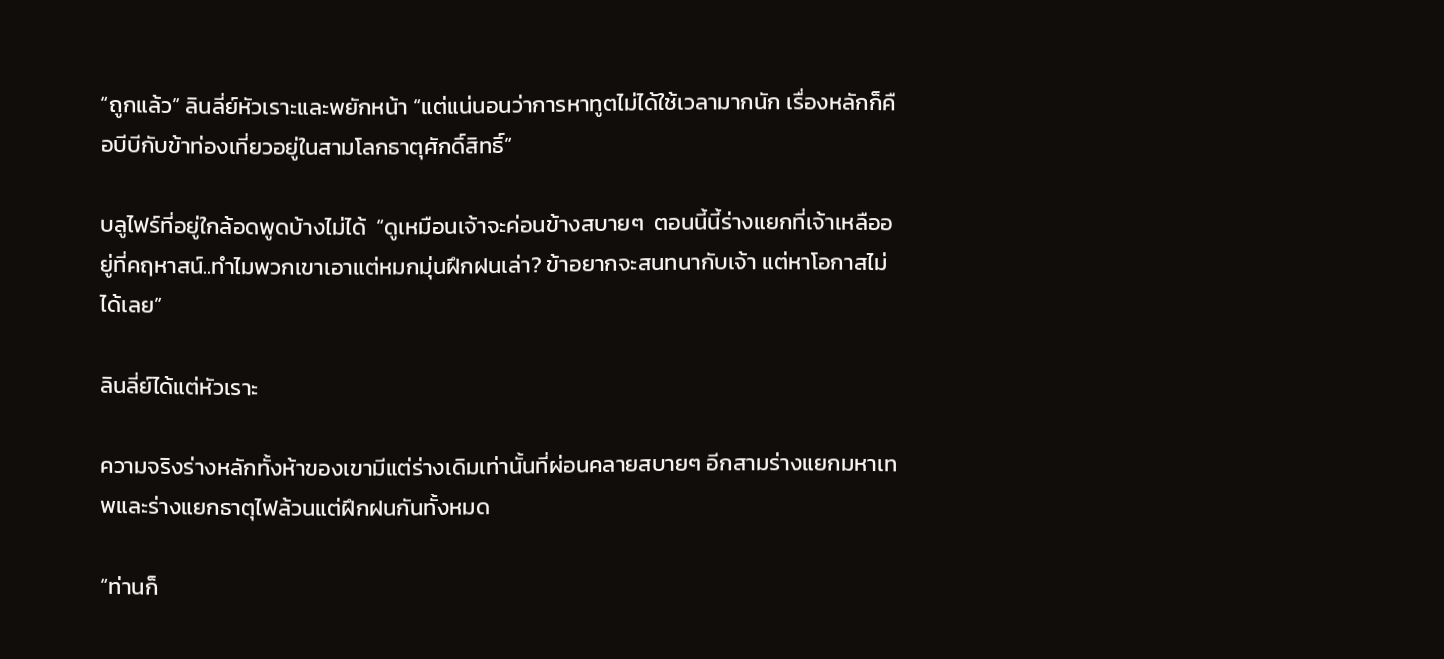“ถูกแล้ว” ลินลี่ย์หัวเราะและพยักหน้า “แต่แน่นอนว่าการหาทูตไม่ได้ใช้เวลามากนัก เรื่องหลักก็คือบีบีกับข้าท่องเที่ยวอยู่ในสามโลกธาตุศักดิ์สิทธิ์”

บลูไฟร์ที่อยู่ใกล้อดพูดบ้างไม่ได้  “ดูเหมือนเจ้าจะค่อนข้างสบายๆ  ตอนนี้นี้ร่างแยกที่เจ้าเหลืออยู่ที่คฤหาสน์..ทำไมพวกเขาเอาแต่หมกมุ่นฝึกฝนเล่า? ข้าอยากจะสนทนากับเจ้า แต่หาโอกาสไม่ได้เลย”

ลินลี่ย์ได้แต่หัวเราะ

ความจริงร่างหลักทั้งห้าของเขามีแต่ร่างเดิมเท่านั้นที่ผ่อนคลายสบายๆ อีกสามร่างแยกมหาเทพและร่างแยกธาตุไฟล้วนแต่ฝึกฝนกันทั้งหมด

“ท่านก็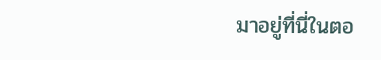มาอยู่ที่นี่ในตอ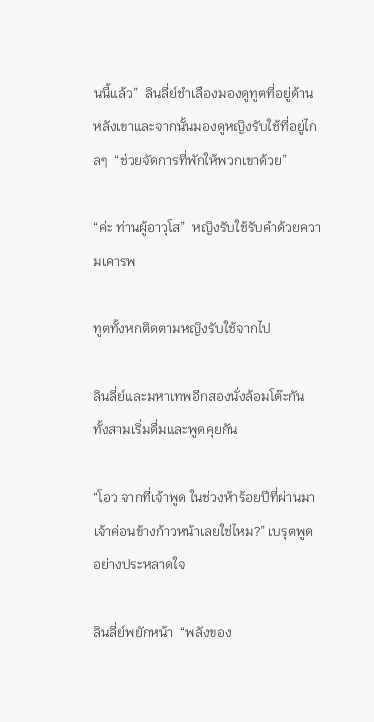นนี้แล้ว”  ลินลี่ย์ชำเลืองมองดูทูตที่อยู่ด้านหลังเขาและจากนั้นมองดูหญิงรับใช้ที่อยู่ไกลๆ  “ช่วยจัดการที่พักให้พวกเขาด้วย”

“ค่ะ ท่านผู้อาวุโส”  หญิงรับใช้รับคำด้วยความเคารพ

ทูตทั้งหกติดตามหญิงรับใช้จากไป

ลินลี่ย์และมหาเทพอีกสองนั่งล้อมโต๊ะกัน  ทั้งสามเริ่มดื่มและพูดคุยกัน

“โอว จากที่เจ้าพูด ในช่วงห้าร้อยปีที่ผ่านมาเจ้าค่อนข้างก้าวหน้าเลยใช่ไหม?” เบรุตพูดอย่างประหลาดใจ

ลินลี่ย์พยักหน้า  “พลังของ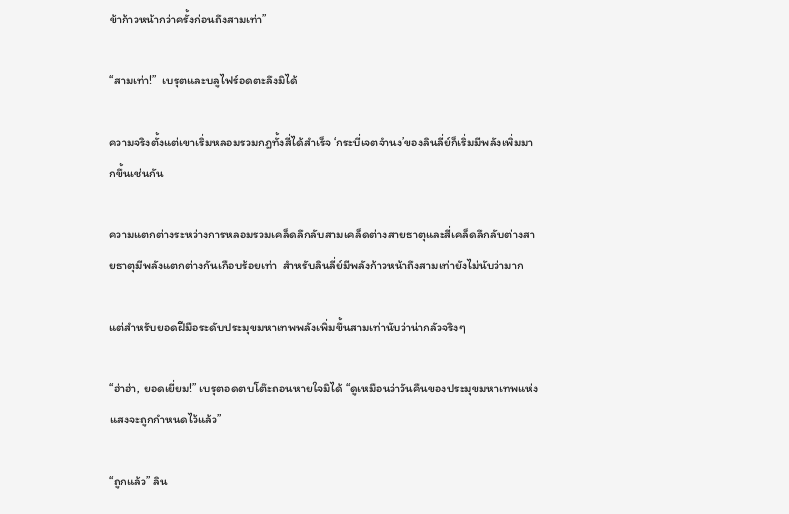ข้าก้าวหน้ากว่าครั้งก่อนถึงสามเท่า”

“สามเท่า!”  เบรุตและบลูไฟร์อดตะลึงมิได้

ความจริงตั้งแต่เขาเริ่มหลอมรวมกฎทั้งสี่ได้สำเร็จ ‘กระบี่เจตจำนง’ของลินลี่ย์ก็เริ่มมีพลังเพิ่มมากขึ้นเช่นกัน

ความแตกต่างระหว่างการหลอมรวมเคล็ดลึกลับสามเคล็ดต่างสายธาตุและสี่เคล็ดลึกลับต่างสายธาตุมีพลังแตกต่างกันเกือบร้อยเท่า  สำหรับลินลี่ย์มีพลังก้าวหน้าถึงสามเท่ายังไม่นับว่ามาก

แต่สำหรับยอดฝีมือระดับประมุขมหาเทพพลังเพิ่มขึ้นสามเท่านับว่าน่ากลัวจริงๆ

“ฮ่าฮ่า, ยอดเยี่ยม!” เบรุตอดตบโต๊ะถอนหายใจมิได้ “ดูเหมือนว่าวันคืนของประมุขมหาเทพแห่งแสงจะถูกกำหนดไว้แล้ว”

“ถูกแล้ว” ลิน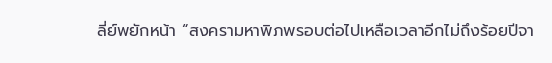ลี่ย์พยักหน้า “สงครามหาพิภพรอบต่อไปเหลือเวลาอีกไม่ถึงร้อยปีจา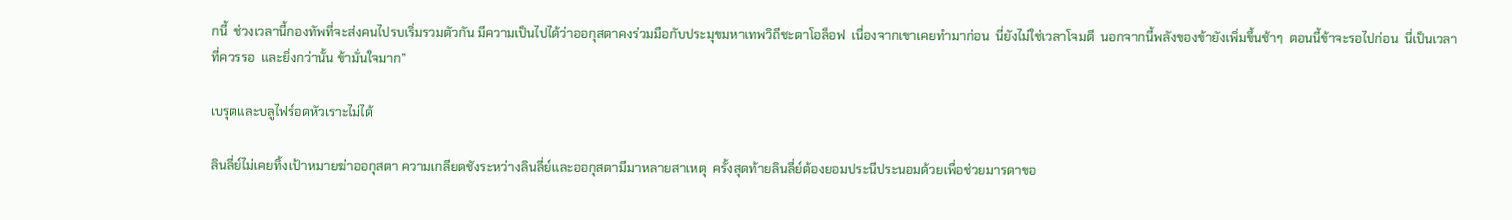กนี้  ช่วงเวลานี้กองทัพที่จะส่งคนไปรบเริ่มรวมตัวกัน มีความเป็นไปได้ว่าออกุสตาคงร่วมมือกับประมุขมหาเทพวิถีชะตาโอล็อฟ  เนื่องจากเขาเคยทำมาก่อน  นี่ยังไม่ใช่เวลาโจมตี  นอกจากนี้พลังของข้ายังเพิ่มขึ้นช้าๆ  ตอนนี้ข้าจะรอไปก่อน  นี่เป็นเวลาที่ควรรอ  และยิ่งกว่านั้น ข้ามั่นใจมาก”

เบรุตและบลูไฟร์อดหัวเราะไม่ได้

ลินลี่ย์ไม่เคยทิ้งเป้าหมายฆ่าออกุสตา ความเกลียดชังระหว่างลินลี่ย์และออกุสตามีมาหลายสาเหตุ  ครั้งสุดท้ายลินลี่ย์ต้องยอมประนีประนอมด้วยเพื่อช่วยมารดาขอ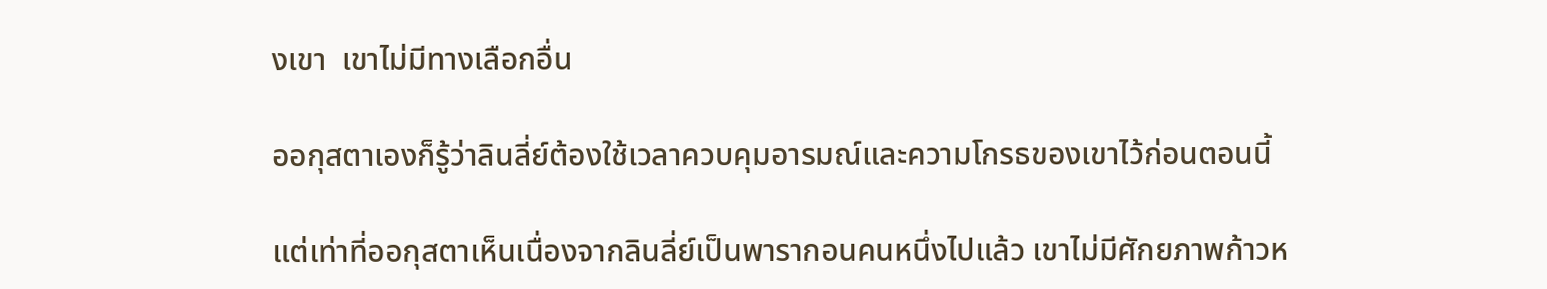งเขา  เขาไม่มีทางเลือกอื่น

ออกุสตาเองก็รู้ว่าลินลี่ย์ต้องใช้เวลาควบคุมอารมณ์และความโกรธของเขาไว้ก่อนตอนนี้

แต่เท่าที่ออกุสตาเห็นเนื่องจากลินลี่ย์เป็นพารากอนคนหนึ่งไปแล้ว เขาไม่มีศักยภาพก้าวห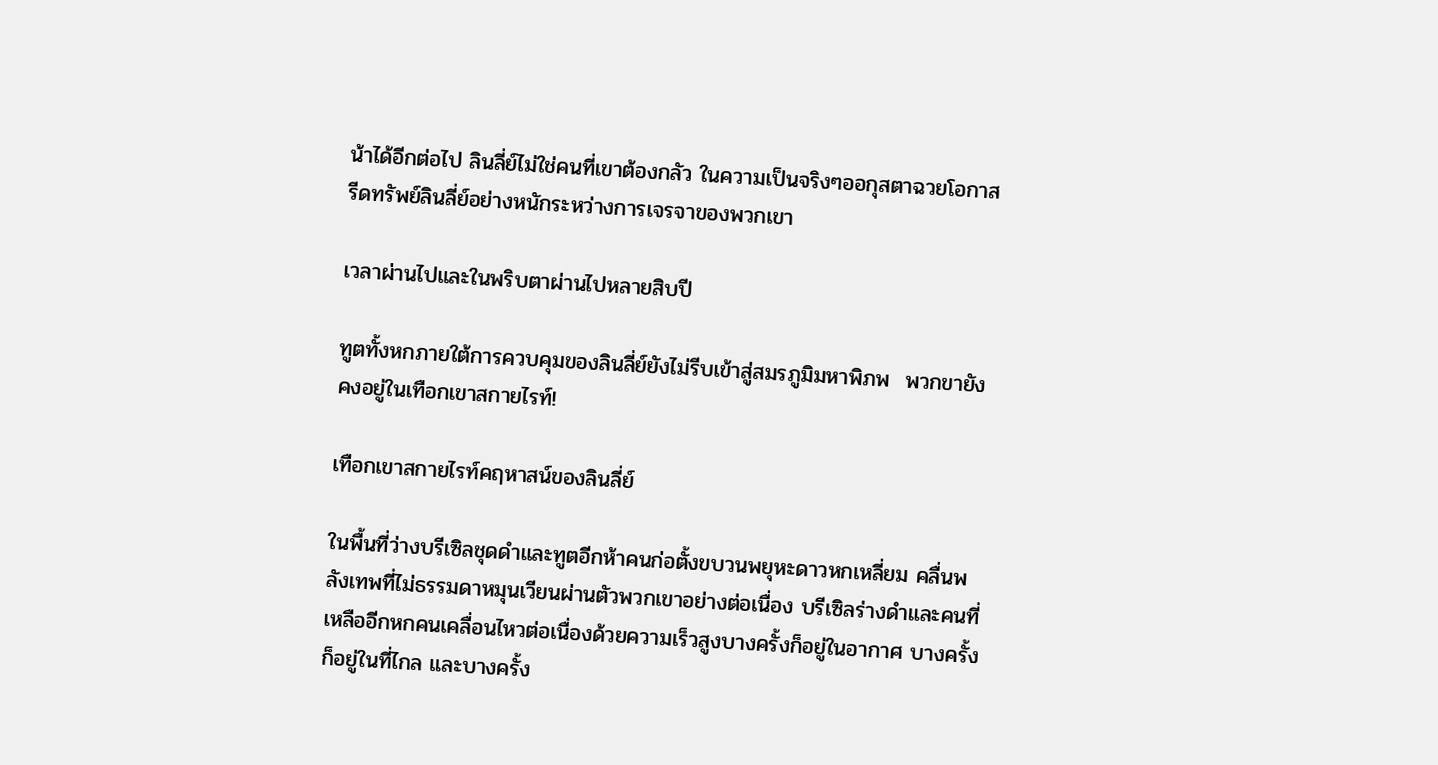น้าได้อีกต่อไป ลินลี่ย์ไม่ใช่คนที่เขาต้องกลัว ในความเป็นจริงๆออกุสตาฉวยโอกาสรีดทรัพย์ลินลี่ย์อย่างหนักระหว่างการเจรจาของพวกเขา

เวลาผ่านไปและในพริบตาผ่านไปหลายสิบปี

ทูตทั้งหกภายใต้การควบคุมของลินลี่ย์ยังไม่รีบเข้าสู่สมรภูมิมหาพิภพ  พวกขายังคงอยู่ในเทือกเขาสกายไรท์!

เทือกเขาสกายไรท์คฤหาสน์ของลินลี่ย์

ในพื้นที่ว่างบรีเซิลชุดดำและทูตอีกห้าคนก่อตั้งขบวนพยุหะดาวหกเหลี่ยม คลื่นพลังเทพที่ไม่ธรรมดาหมุนเวียนผ่านตัวพวกเขาอย่างต่อเนื่อง บรีเซิลร่างดำและคนที่เหลืออีกหกคนเคลื่อนไหวต่อเนื่องด้วยความเร็วสูงบางครั้งก็อยู่ในอากาศ บางครั้งก็อยู่ในที่ไกล และบางครั้ง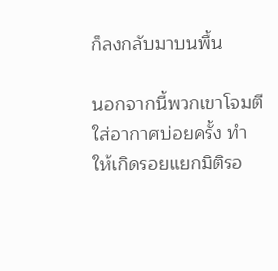ก็ลงกลับมาบนพื้น

นอกจากนี้พวกเขาโจมตีใส่อากาศบ่อยครั้ง ทำให้เกิดรอยแยกมิติรอ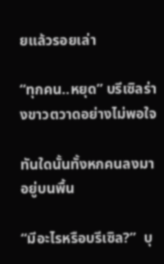ยแล้วรอยเล่า

“ทุกคน..หยุด” บรีเซิลร่างขาวตวาดอย่างไม่พอใจ

ทันใดนั้นทั้งหกคนลงมาอยู่บนพื้น

“มีอะไรหรือบรีเซิล?”  บุ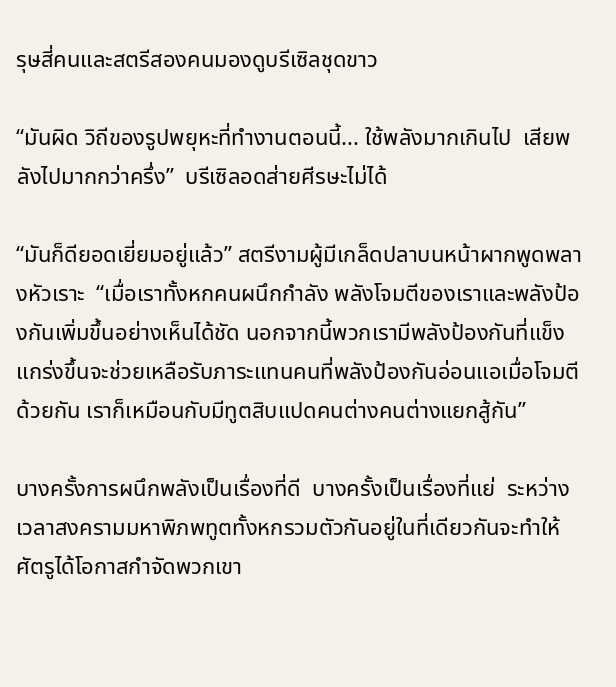รุษสี่คนและสตรีสองคนมองดูบรีเซิลชุดขาว

“มันผิด วิถีของรูปพยุหะที่ทำงานตอนนี้... ใช้พลังมากเกินไป  เสียพลังไปมากกว่าครึ่ง”  บรีเซิลอดส่ายศีรษะไม่ได้

“มันก็ดียอดเยี่ยมอยู่แล้ว” สตรีงามผู้มีเกล็ดปลาบนหน้าผากพูดพลางหัวเราะ  “เมื่อเราทั้งหกคนผนึกกำลัง พลังโจมตีของเราและพลังป้องกันเพิ่มขึ้นอย่างเห็นได้ชัด นอกจากนี้พวกเรามีพลังป้องกันที่แข็งแกร่งขึ้นจะช่วยเหลือรับภาระแทนคนที่พลังป้องกันอ่อนแอเมื่อโจมตีด้วยกัน เราก็เหมือนกับมีทูตสิบแปดคนต่างคนต่างแยกสู้กัน”

บางครั้งการผนึกพลังเป็นเรื่องที่ดี  บางครั้งเป็นเรื่องที่แย่  ระหว่างเวลาสงครามมหาพิภพทูตทั้งหกรวมตัวกันอยู่ในที่เดียวกันจะทำให้ศัตรูได้โอกาสกำจัดพวกเขา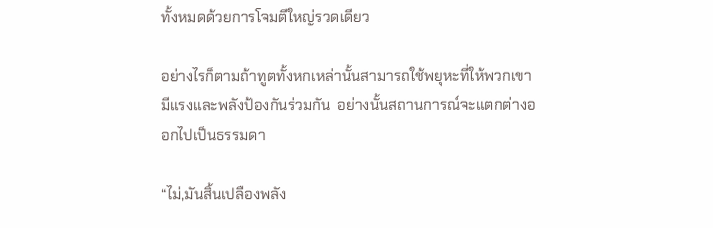ทั้งหมดด้วยการโจมตีใหญ่รวดเดียว

อย่างไรก็ตามถ้าทูตทั้งหกเหล่านั้นสามารถใช้พยุหะที่ให้พวกเขามีแรงและพลังป้องกันร่วมกัน  อย่างนั้นสถานการณ์จะแตกต่างออกไปเป็นธรรมดา

“ไม่,มันสิ้นเปลืองพลัง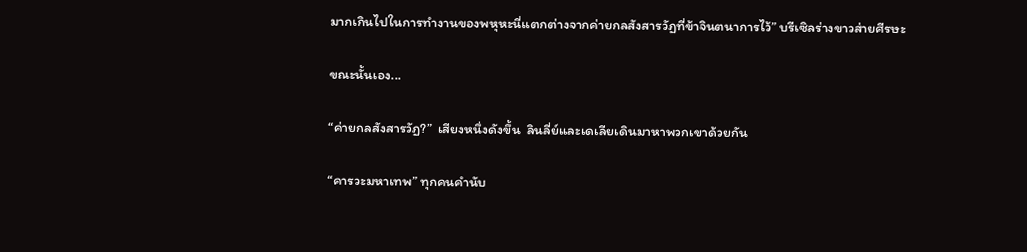มากเกินไปในการทำงานของพหุหะนี่แตกต่างจากค่ายกลสังสารวัฏที่ข้าจินตนาการไว้” บรีเซิลร่างขาวส่ายศีรษะ

ขณะนั้นเอง...

“ค่ายกลสังสารวัฏ?”  เสียงหนึ่งดังขึ้น  ลินลี่ย์และเดเลียเดินมาหาพวกเขาด้วยกัน

“คารวะมหาเทพ” ทุกคนคำนับ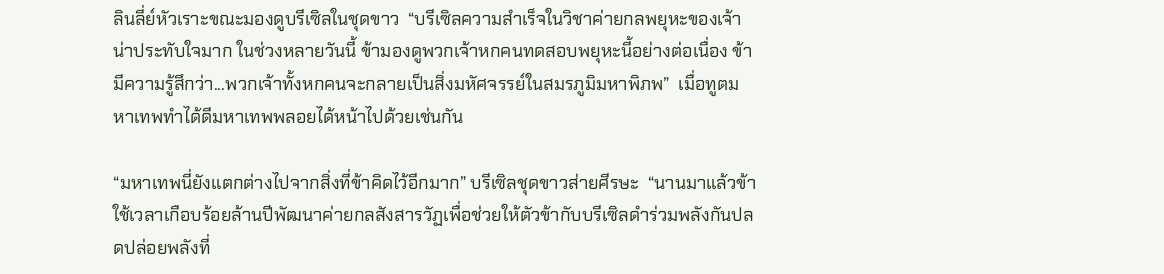ลินลี่ย์หัวเราะขณะมองดูบรีเซิลในชุดขาว  “บรีเซิลความสำเร็จในวิชาค่ายกลพยุหะของเจ้าน่าประทับใจมาก ในช่วงหลายวันนี้ ข้ามองดูพวกเจ้าหกคนทดสอบพยุหะนี้อย่างต่อเนื่อง ข้ามีความรู้สึกว่า...พวกเจ้าทั้งหกคนจะกลายเป็นสิ่งมหัศจรรย์ในสมรภูมิมหาพิภพ”  เมื่อทูตมหาเทพทำได้ดีมหาเทพพลอยได้หน้าไปด้วยเช่นกัน

“มหาเทพนี่ยังแตกต่างไปจากสิ่งที่ข้าคิดไว้อีกมาก” บรีเซิลชุดขาวส่ายศีรษะ  “นานมาแล้วข้าใช้เวลาเกือบร้อยล้านปีพัฒนาค่ายกลสังสารวัฏเพื่อช่วยให้ตัวข้ากับบรีเซิลดำร่วมพลังกันปลดปล่อยพลังที่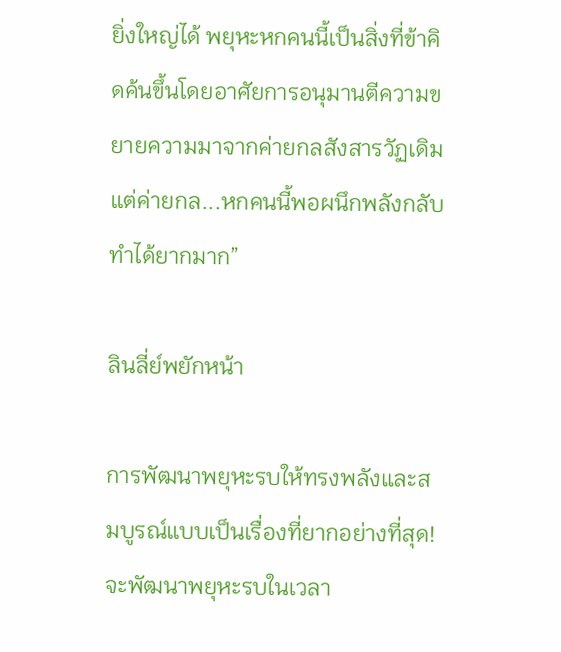ยิ่งใหญ่ได้ พยุหะหกคนนี้เป็นสิ่งที่ข้าคิดค้นขึ้นโดยอาศัยการอนุมานตีความขยายความมาจากค่ายกลสังสารวัฏเดิม  แต่ค่ายกล...หกคนนี้พอผนึกพลังกลับทำได้ยากมาก”

ลินลี่ย์พยักหน้า

การพัฒนาพยุหะรบให้ทรงพลังและสมบูรณ์แบบเป็นเรื่องที่ยากอย่างที่สุด! จะพัฒนาพยุหะรบในเวลา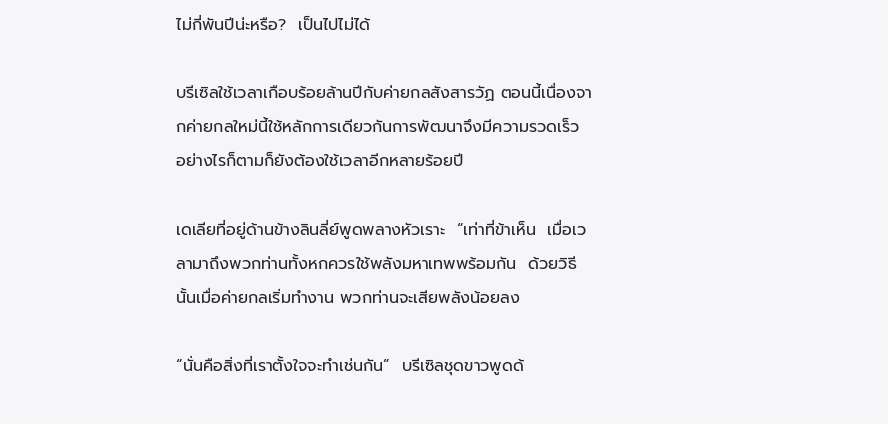ไม่กี่พันปีน่ะหรือ?  เป็นไปไม่ได้

บรีเซิลใช้เวลาเกือบร้อยล้านปีกับค่ายกลสังสารวัฏ ตอนนี้เนื่องจากค่ายกลใหม่นี้ใช้หลักการเดียวกันการพัฒนาจึงมีความรวดเร็ว อย่างไรก็ตามก็ยังต้องใช้เวลาอีกหลายร้อยปี

เดเลียที่อยู่ด้านข้างลินลี่ย์พูดพลางหัวเราะ  “เท่าที่ข้าเห็น  เมื่อเวลามาถึงพวกท่านทั้งหกควรใช้พลังมหาเทพพร้อมกัน  ด้วยวิธีนั้นเมื่อค่ายกลเริ่มทำงาน พวกท่านจะเสียพลังน้อยลง

“นั่นคือสิ่งที่เราตั้งใจจะทำเช่นกัน”  บรีเซิลชุดขาวพูดด้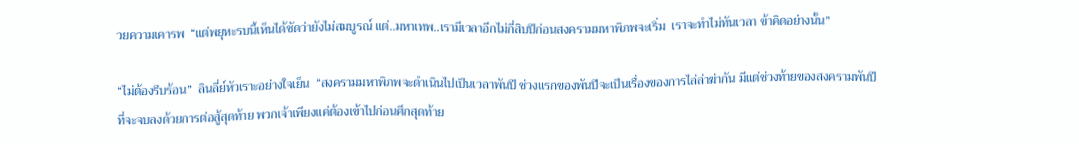วยความเคารพ  “แต่พยุหะรบนี้เห็นได้ชัดว่ายังไม่สมบูรณ์ แต่..มหาเทพ..เรามีเวลาอีกไม่กี่สิบปีก่อนสงครามมหาพิภพจะเริ่ม  เราจะทำไม่ทันเวลา ข้าคิดอย่างนั้น”

“ไม่ต้องรีบร้อน”  ลินลี่ย์หัวเราะอย่างใจเย็น  “สงครามมหาพิภพจะดำเนินไปเป็นเวลาพันปี ช่วงแรกของพันปีจะเป็นเรื่องของการไล่ล่าฆ่ากัน มีแต่ช่วงท้ายของสงครามพันปีที่จะจบลงด้วยการต่อสู้สุดท้าย พวกเจ้าเพียงแค่ต้องเข้าไปก่อนศึกสุดท้าย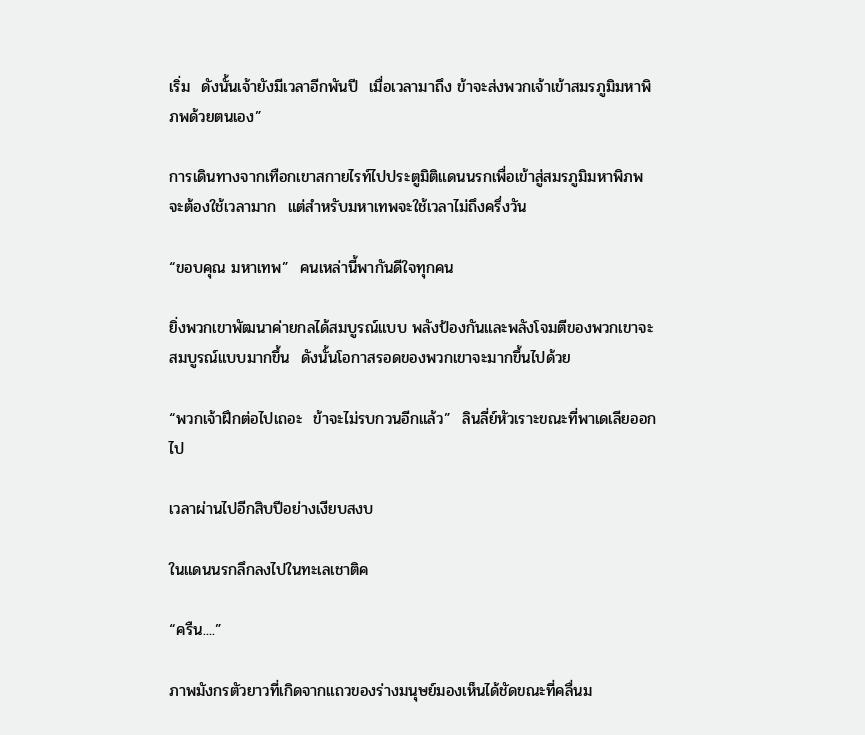เริ่ม  ดังนั้นเจ้ายังมีเวลาอีกพันปี  เมื่อเวลามาถึง ข้าจะส่งพวกเจ้าเข้าสมรภูมิมหาพิภพด้วยตนเอง”

การเดินทางจากเทือกเขาสกายไรท์ไปประตูมิติแดนนรกเพื่อเข้าสู่สมรภูมิมหาพิภพจะต้องใช้เวลามาก  แต่สำหรับมหาเทพจะใช้เวลาไม่ถึงครึ่งวัน

“ขอบคุณ มหาเทพ”  คนเหล่านี้พากันดีใจทุกคน

ยิ่งพวกเขาพัฒนาค่ายกลได้สมบูรณ์แบบ พลังป้องกันและพลังโจมตีของพวกเขาจะสมบูรณ์แบบมากขึ้น  ดังนั้นโอกาสรอดของพวกเขาจะมากขึ้นไปด้วย

“พวกเจ้าฝึกต่อไปเถอะ  ข้าจะไม่รบกวนอีกแล้ว”  ลินลี่ย์หัวเราะขณะที่พาเดเลียออกไป

เวลาผ่านไปอีกสิบปีอย่างเงียบสงบ

ในแดนนรกลึกลงไปในทะเลเชาติค

“ครืน....”

ภาพมังกรตัวยาวที่เกิดจากแถวของร่างมนุษย์มองเห็นได้ชัดขณะที่คลื่นม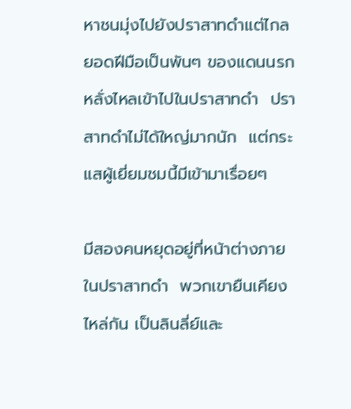หาชนมุ่งไปยังปราสาทดำแต่ไกล ยอดฝีมือเป็นพันๆ ของแดนนรกหลั่งไหลเข้าไปในปราสาทดำ  ปราสาทดำไม่ได้ใหญ่มากนัก  แต่กระแสผู้เยี่ยมชมนี้มีเข้ามาเรื่อยๆ

มีสองคนหยุดอยู่ที่หน้าต่างภายในปราสาทดำ  พวกเขายืนเคียงไหล่กัน เป็นลินลี่ย์และ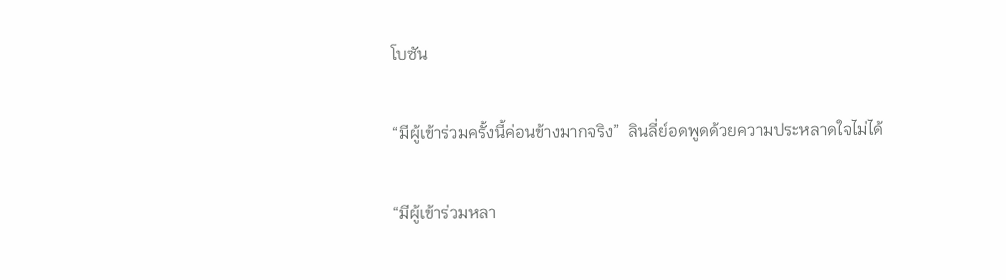โบซัน

“มีผู้เข้าร่วมครั้งนี้ค่อนข้างมากจริง”  ลินลี่ย์อดพูดด้วยความประหลาดใจไม่ได้

“มีผู้เข้าร่วมหลา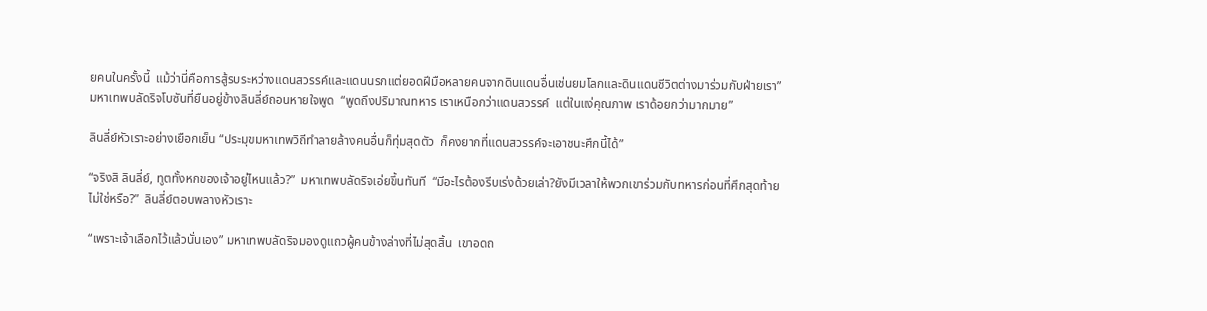ยคนในครั้งนี้  แม้ว่านี่คือการสู้รบระหว่างแดนสวรรค์และแดนนรกแต่ยอดฝีมือหลายคนจากดินแดนอื่นเช่นยมโลกและดินแดนชีวิตต่างมาร่วมกับฝ่ายเรา” มหาเทพบลัดริจโบซันที่ยืนอยู่ข้างลินลี่ย์ถอนหายใจพูด  “พูดถึงปริมาณทหาร เราเหนือกว่าแดนสวรรค์  แต่ในแง่คุณภาพ เราด้อยกว่ามากมาย”

ลินลี่ย์หัวเราะอย่างเยือกเย็น “ประมุขมหาเทพวิถีทำลายล้างคนอื่นก็ทุ่มสุดตัว  ก็คงยากที่แดนสวรรค์จะเอาชนะศึกนี้ได้”

“จริงสิ ลินลี่ย์, ทูตทั้งหกของเจ้าอยู่ไหนแล้ว?”  มหาเทพบลัดริจเอ่ยขึ้นทันที  “มีอะไรต้องรีบเร่งด้วยเล่า?ยังมีเวลาให้พวกเขาร่วมกับทหารก่อนที่ศึกสุดท้ายไม่ใช่หรือ?”  ลินลี่ย์ตอบพลางหัวเราะ

“เพราะเจ้าเลือกไว้แล้วนั่นเอง” มหาเทพบลัดริจมองดูแถวผู้คนข้างล่างที่ไม่สุดสิ้น  เขาอดถ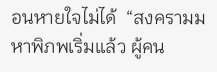อนหายใจไม่ได้  “สงครามมหาพิภพเริ่มแล้ว ผู้คน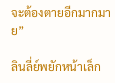จะต้องตายอีกมากมาย”

ลินลี่ย์พยักหน้าเล็ก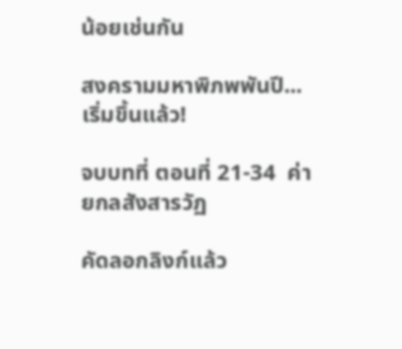น้อยเช่นกัน

สงครามมหาพิภพพันปี...เริ่มขึ้นแล้ว!

จบบทที่ ตอนที่ 21-34  ค่ายกลสังสารวัฏ

คัดลอกลิงก์แล้ว